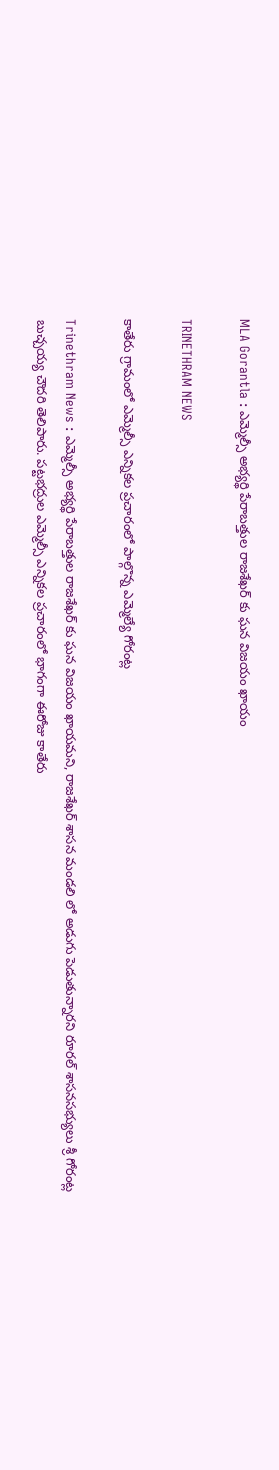MLA Gorantla : ఎమ్మెల్సీ అభ్యర్థి పేరాబత్తుల రాజశేఖర్ కు ఘన విజయం ఖాయం

TRINETHRAM NEWS

కాతేరు గ్రామంలో ఎమ్మెల్సీ ఎన్నికల ప్రచారంలో పాల్గొన్న ఎమ్మెల్యే గోరంట్ల

Trinethram News : ఎమ్మెల్సీ అభ్యర్థి పేరాబత్తుల రాజశేఖర్ కు ఘన విజయం ఖాయమని, రాజశేఖర్ శాసన మండలి లో అడుగు పెడుతున్నారని రూరల్ శాసనసభ్యులు శ్రీ గోరంట్ల బుచ్చయ్య చౌదరి తెలిపారు. పట్టభద్రుల ఎమ్మెల్సీ ఎన్నికల ప్రచారంలో భాగంగా ఈరోజు కాతేరు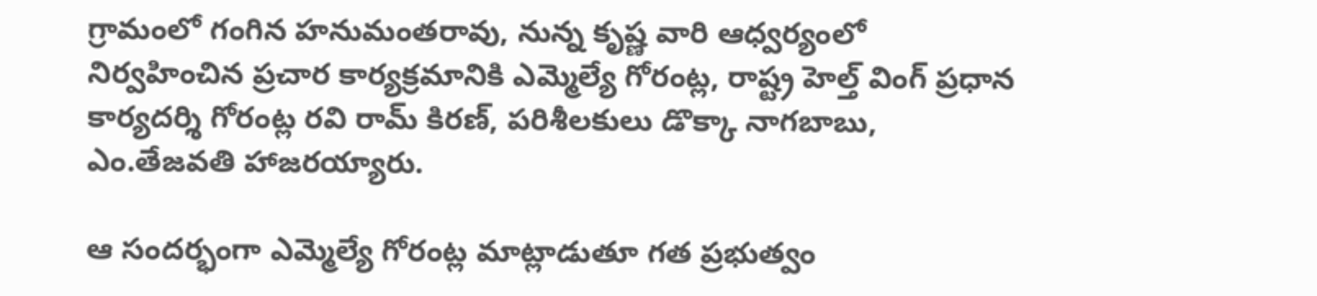గ్రామంలో గంగిన హనుమంతరావు, నున్న కృష్ణ వారి ఆధ్వర్యంలో నిర్వహించిన ప్రచార కార్యక్రమానికి ఎమ్మెల్యే గోరంట్ల, రాష్ట్ర హెల్త్ వింగ్ ప్రధాన కార్యదర్శి గోరంట్ల రవి రామ్ కిరణ్, పరిశీలకులు డొక్కా నాగబాబు, ఎం.తేజవతి హాజరయ్యారు.

ఆ సందర్భంగా ఎమ్మెల్యే గోరంట్ల మాట్లాడుతూ గత ప్రభుత్వం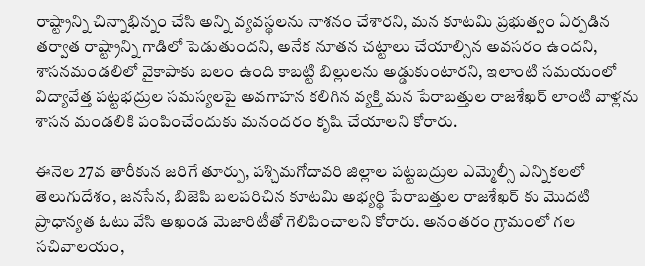రాష్ట్రాన్ని చిన్నాభిన్నం చేసి అన్ని వ్యవస్థలను నాశనం చేశారని, మన కూటమి ప్రభుత్వం ఏర్పడిన తర్వాత రాష్ట్రాన్ని గాడిలో పెడుతుందని, అనేక నూతన చట్టాలు చేయాల్సిన అవసరం ఉందని, శాసనమండలిలో వైకాపాకు బలం ఉంది కాబట్టి బిల్లులను అడ్డుకుంటారని, ఇలాంటి సమయంలో విద్యావేత్త పట్టభద్రుల సమస్యలపై అవగాహన కలిగిన వ్యక్తి మన పేరాబత్తుల రాజశేఖర్ లాంటి వాళ్లను శాసన మండలికి పంపించేందుకు మనందరం కృషి చేయాలని కోరారు.

ఈనెల 27వ తారీకున జరిగే తూర్పు, పశ్చిమగోదావరి జిల్లాల పట్టబద్రుల ఎమ్మెల్సీ ఎన్నికలలో తెలుగుదేశం, జనసేన, బిజెపి బలపరిచిన కూటమి అభ్యర్థి పేరాబత్తుల రాజశేఖర్ కు మొదటి ప్రాధాన్యత ఓటు వేసి అఖండ మెజారిటీతో గెలిపించాలని కోరారు. అనంతరం గ్రామంలో గల సచివాలయం,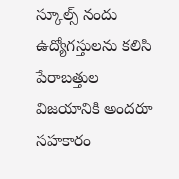స్కూల్స్ నందు ఉద్యోగస్తులను కలిసి పేరాబత్తుల విజయానికి అందరూ సహకారం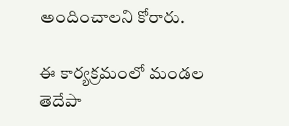అందించాలని కోరారు.

ఈ కార్యక్రమంలో మండల తెదేపా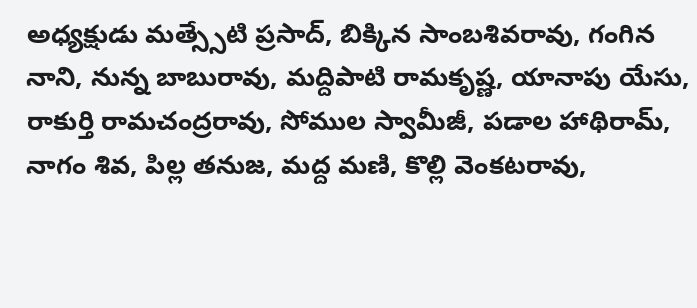అధ్యక్షుడు మత్స్సేటి ప్రసాద్, బిక్కిన సాంబశివరావు, గంగిన నాని, నున్న బాబురావు, మద్దిపాటి రామకృష్ణ, యానాపు యేసు, రాకుర్తి రామచంద్రరావు, సోముల స్వామీజీ, పడాల హాథిరామ్, నాగం శివ, పిల్ల తనుజ, మద్ద మణి, కొల్లి వెంకటరావు,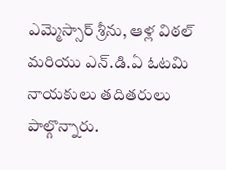ఎమ్మెస్సార్ శ్రీను, ఆళ్ల విఠల్ మరియు ఎన్.డి.ఏ ఓటమి నాయకులు తదితరులు పాల్గొన్నారు.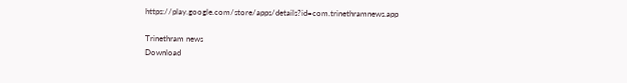https://play.google.com/store/apps/details?id=com.trinethramnews.app

Trinethram news
Download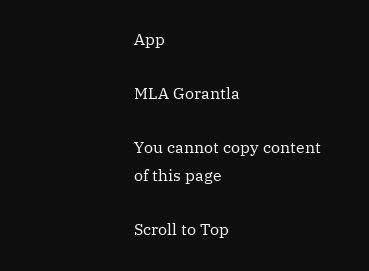App

MLA Gorantla

You cannot copy content of this page

Scroll to Top